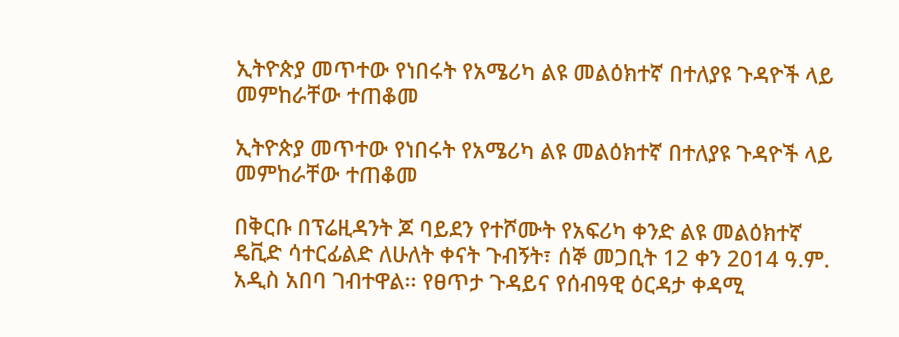ኢትዮጵያ መጥተው የነበሩት የአሜሪካ ልዩ መልዕክተኛ በተለያዩ ጉዳዮች ላይ መምከራቸው ተጠቆመ

ኢትዮጵያ መጥተው የነበሩት የአሜሪካ ልዩ መልዕክተኛ በተለያዩ ጉዳዮች ላይ መምከራቸው ተጠቆመ

በቅርቡ በፕሬዚዳንት ጆ ባይደን የተሾሙት የአፍሪካ ቀንድ ልዩ መልዕክተኛ ዴቪድ ሳተርፊልድ ለሁለት ቀናት ጉብኝት፣ ሰኞ መጋቢት 12 ቀን 2014 ዓ.ም. አዲስ አበባ ገብተዋል፡፡ የፀጥታ ጉዳይና የሰብዓዊ ዕርዳታ ቀዳሚ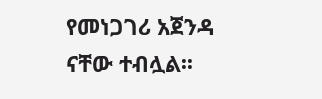የመነጋገሪ አጀንዳ ናቸው ተብሏል፡፡